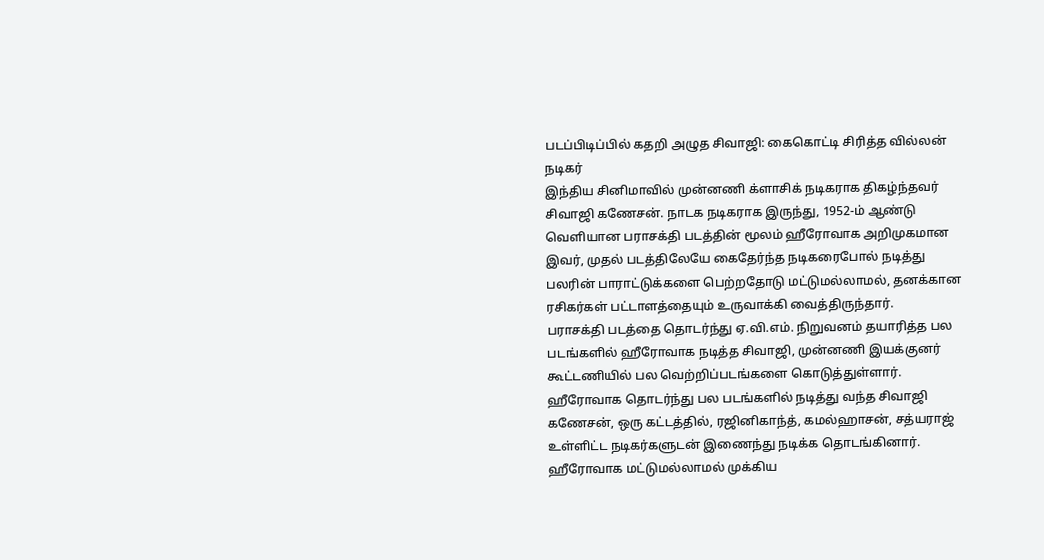படப்பிடிப்பில் கதறி அழுத சிவாஜி: கைகொட்டி சிரித்த வில்லன் நடிகர்
இந்திய சினிமாவில் முன்னணி க்ளாசிக் நடிகராக திகழ்ந்தவர் சிவாஜி கணேசன். நாடக நடிகராக இருந்து, 1952-ம் ஆண்டு வெளியான பராசக்தி படத்தின் மூலம் ஹீரோவாக அறிமுகமான இவர், முதல் படத்திலேயே கைதேர்ந்த நடிகரைபோல் நடித்து பலரின் பாராட்டுக்களை பெற்றதோடு மட்டுமல்லாமல், தனக்கான ரசிகர்கள் பட்டாளத்தையும் உருவாக்கி வைத்திருந்தார்.
பராசக்தி படத்தை தொடர்ந்து ஏ.வி.எம். நிறுவனம் தயாரித்த பல படங்களில் ஹீரோவாக நடித்த சிவாஜி, முன்னணி இயக்குனர் கூட்டணியில் பல வெற்றிப்படங்களை கொடுத்துள்ளார். ஹீரோவாக தொடர்ந்து பல படங்களில் நடித்து வந்த சிவாஜி கணேசன், ஒரு கட்டத்தில், ரஜினிகாந்த், கமல்ஹாசன், சத்யராஜ் உள்ளிட்ட நடிகர்களுடன் இணைந்து நடிக்க தொடங்கினார். ஹீரோவாக மட்டுமல்லாமல் முக்கிய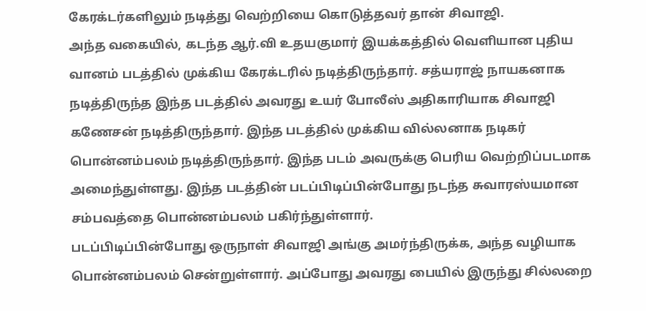கேரக்டர்களிலும் நடித்து வெற்றியை கொடுத்தவர் தான் சிவாஜி.
அந்த வகையில், கடந்த ஆர்.வி உதயகுமார் இயக்கத்தில் வெளியான புதிய வானம் படத்தில் முக்கிய கேரக்டரில் நடித்திருந்தார். சத்யராஜ் நாயகனாக நடித்திருந்த இந்த படத்தில் அவரது உயர் போலீஸ் அதிகாரியாக சிவாஜி கணேசன் நடித்திருந்தார். இந்த படத்தில் முக்கிய வில்லனாக நடிகர் பொன்னம்பலம் நடித்திருந்தார். இந்த படம் அவருக்கு பெரிய வெற்றிப்படமாக அமைந்துள்ளது. இந்த படத்தின் படப்பிடிப்பின்போது நடந்த சுவாரஸ்யமான சம்பவத்தை பொன்னம்பலம் பகிர்ந்துள்ளார்.
படப்பிடிப்பின்போது ஒருநாள் சிவாஜி அங்கு அமர்ந்திருக்க, அந்த வழியாக பொன்னம்பலம் சென்றுள்ளார். அப்போது அவரது பையில் இருந்து சில்லறை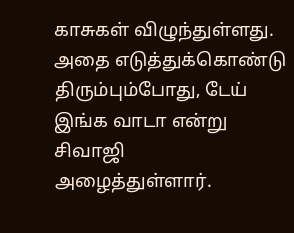காசுகள் விழுந்துள்ளது. அதை எடுத்துக்கொண்டு திரும்பும்போது, டேய் இங்க வாடா என்று சிவாஜி அழைத்துள்ளார்.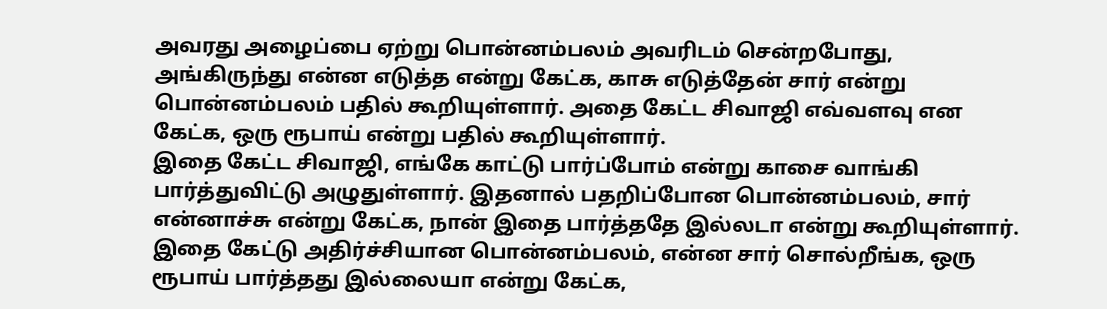அவரது அழைப்பை ஏற்று பொன்னம்பலம் அவரிடம் சென்றபோது, அங்கிருந்து என்ன எடுத்த என்று கேட்க, காசு எடுத்தேன் சார் என்று பொன்னம்பலம் பதில் கூறியுள்ளார். அதை கேட்ட சிவாஜி எவ்வளவு என கேட்க, ஒரு ரூபாய் என்று பதில் கூறியுள்ளார்.
இதை கேட்ட சிவாஜி, எங்கே காட்டு பார்ப்போம் என்று காசை வாங்கி பார்த்துவிட்டு அழுதுள்ளார். இதனால் பதறிப்போன பொன்னம்பலம், சார் என்னாச்சு என்று கேட்க, நான் இதை பார்த்ததே இல்லடா என்று கூறியுள்ளார். இதை கேட்டு அதிர்ச்சியான பொன்னம்பலம், என்ன சார் சொல்றீங்க, ஒரு ரூபாய் பார்த்தது இல்லையா என்று கேட்க,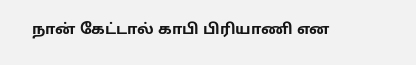நான் கேட்டால் காபி பிரியாணி என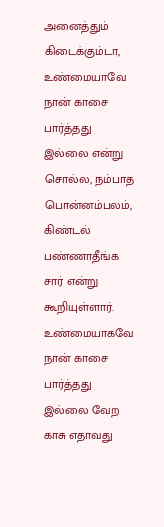அனைத்தும் கிடைக்கும்டா, உண்மையாவே நான் காசை பார்த்தது இல்லை என்று சொல்ல, நம்பாத பொன்னம்பலம், கிண்டல் பண்ணாதீங்க சார் என்று கூறியுள்ளார்.
உண்மையாகவே நான் காசை பார்த்தது இல்லை வேற காசு எதாவது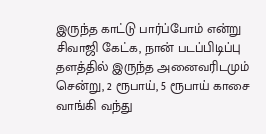இருந்த காட்டு பார்ப்போம் என்று சிவாஜி கேட்க, நான் படப்பிடிப்பு தளத்தில் இருந்த அனைவரிடமும் சென்று, 2 ரூபாய், 5 ரூபாய் காசை வாங்கி வந்து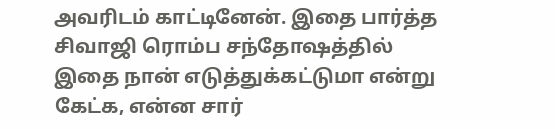அவரிடம் காட்டினேன். இதை பார்த்த சிவாஜி ரொம்ப சந்தோஷத்தில் இதை நான் எடுத்துக்கட்டுமா என்று கேட்க, என்ன சார்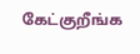கேட்குறீங்க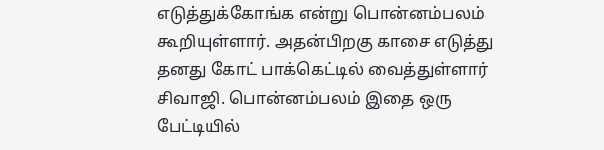எடுத்துக்கோங்க என்று பொன்னம்பலம் கூறியுள்ளார். அதன்பிறகு காசை எடுத்து தனது கோட் பாக்கெட்டில் வைத்துள்ளார் சிவாஜி. பொன்னம்பலம் இதை ஒரு பேட்டியில்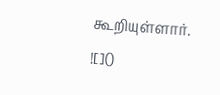கூறியுள்ளார்.
![]()